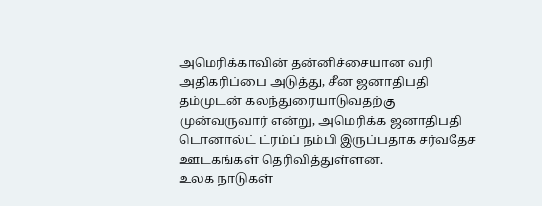அமெரிக்காவின் தன்னிச்சையான வரி அதிகரிப்பை அடுத்து, சீன ஜனாதிபதி தம்முடன் கலந்துரையாடுவதற்கு முன்வருவார் என்று, அமெரிக்க ஜனாதிபதி டொனால்ட் ட்ரம்ப் நம்பி இருப்பதாக சர்வதேச ஊடகங்கள் தெரிவித்துள்ளன.
உலக நாடுகள்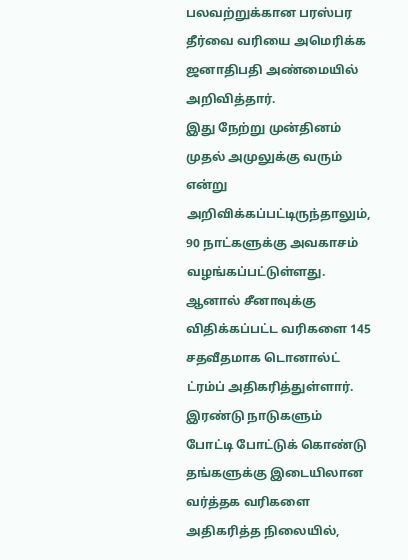பலவற்றுக்கான பரஸ்பர தீர்வை வரியை அமெரிக்க ஜனாதிபதி அண்மையில் அறிவித்தார்.
இது நேற்று முன்தினம் முதல் அமுலுக்கு வரும் என்று அறிவிக்கப்பட்டிருந்தாலும், 90 நாட்களுக்கு அவகாசம் வழங்கப்பட்டுள்ளது.
ஆனால் சீனாவுக்கு விதிக்கப்பட்ட வரிகளை 145 சதவீதமாக டொனால்ட் ட்ரம்ப் அதிகரித்துள்ளார்.
இரண்டு நாடுகளும் போட்டி போட்டுக் கொண்டு தங்களுக்கு இடையிலான வர்த்தக வரிகளை அதிகரித்த நிலையில்,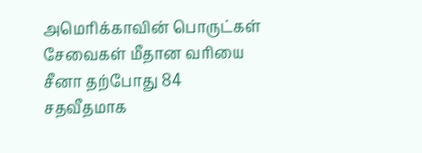அமெரிக்காவின் பொருட்கள் சேவைகள் மீதான வரியை சீனா தற்போது 84 சதவீதமாக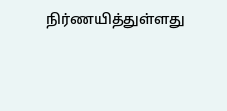நிர்ணயித்துள்ளது